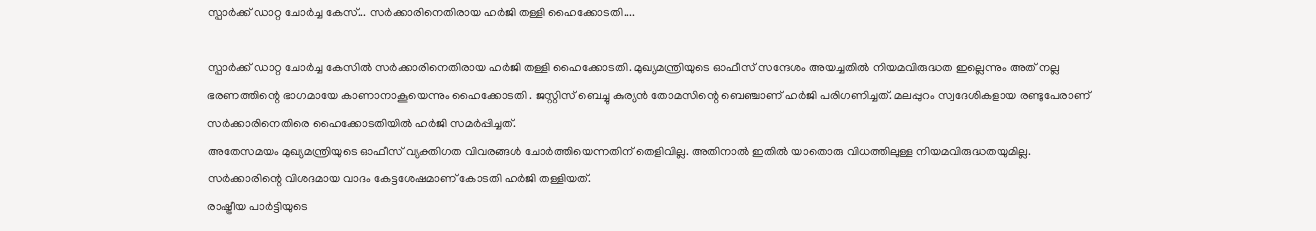സ്പാർക്ക് ഡാറ്റ ചോർച്ച കേസ്... സർക്കാരിനെതിരായ ഹർജി തള്ളി ഹൈക്കോടതി....

സ്പാർക്ക് ഡാറ്റ ചോർച്ച കേസിൽ സർക്കാരിനെതിരായ ഹർജി തള്ളി ഹൈക്കോടതി. മുഖ്യമന്ത്രിയുടെ ഓഫീസ് സന്ദേശം അയച്ചതിൽ നിയമവിരുദ്ധത ഇല്ലെന്നും അത് നല്ല ഭരണത്തിന്റെ ഭാഗമായേ കാണാനാകൂയെന്നും ഹൈക്കോടതി . ജസ്റ്റിസ് ബെച്ചു കുര്യൻ തോമസിന്റെ ബെഞ്ചാണ് ഹർജി പരിഗണിച്ചത്. മലപ്പുറം സ്വദേശികളായ രണ്ടുപേരാണ് സർക്കാരിനെതിരെ ഹൈക്കോടതിയിൽ ഹർജി സമർപ്പിച്ചത്.
അതേസമയം മുഖ്യമന്ത്രിയുടെ ഓഫീസ് വ്യക്തിഗത വിവരങ്ങൾ ചോർത്തിയെന്നതിന് തെളിവില്ല. അതിനാൽ ഇതിൽ യാതൊരു വിധത്തിലുള്ള നിയമവിരുദ്ധതയുമില്ല. സർക്കാരിന്റെ വിശദമായ വാദം കേട്ടശേഷമാണ് കോടതി ഹർജി തള്ളിയത്.
രാഷ്ട്രീയ പാർട്ടിയുടെ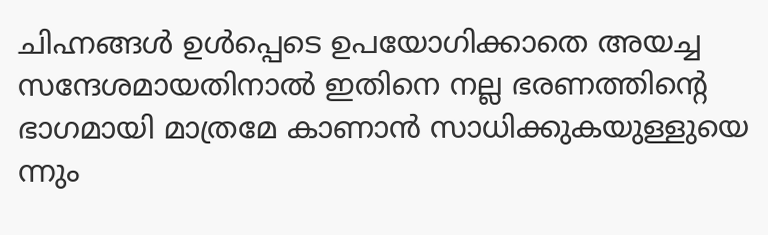ചിഹ്നങ്ങൾ ഉൾപ്പെടെ ഉപയോഗിക്കാതെ അയച്ച സന്ദേശമായതിനാൽ ഇതിനെ നല്ല ഭരണത്തിന്റെ ഭാഗമായി മാത്രമേ കാണാൻ സാധിക്കുകയുള്ളുയെ ന്നും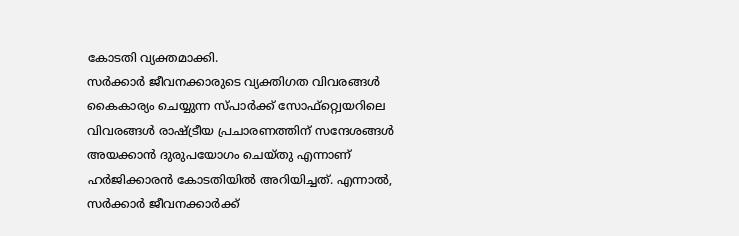കോടതി വ്യക്തമാക്കി.
സർക്കാർ ജീവനക്കാരുടെ വ്യക്തിഗത വിവരങ്ങൾ കൈകാര്യം ചെയ്യുന്ന സ്പാർക്ക് സോഫ്റ്റ്വെയറിലെ വിവരങ്ങൾ രാഷ്ട്രീയ പ്രചാരണത്തിന് സന്ദേശങ്ങൾ അയക്കാൻ ദുരുപയോഗം ചെയ്തു എന്നാണ് ഹർജിക്കാരൻ കോടതിയിൽ അറിയിച്ചത്. എന്നാൽ, സർക്കാർ ജീവനക്കാർക്ക്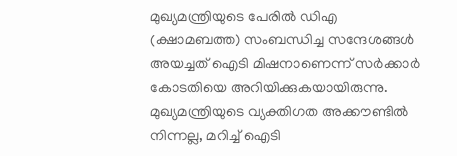മുഖ്യമന്ത്രിയുടെ പേരിൽ ഡിഎ (ക്ഷാമബത്ത) സംബന്ധിച്ച സന്ദേശങ്ങൾ അയച്ചത് ഐടി മിഷനാണെന്ന് സർക്കാർ കോടതിയെ അറിയിക്കുകയായിരുന്നു.
മുഖ്യമന്ത്രിയുടെ വ്യക്തിഗത അക്കൗണ്ടിൽ നിന്നല്ല, മറിച്ച് ഐടി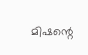മിഷന്റെ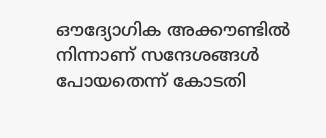ഔദ്യോഗിക അക്കൗണ്ടിൽ നിന്നാണ് സന്ദേശങ്ങൾ പോയതെന്ന് കോടതി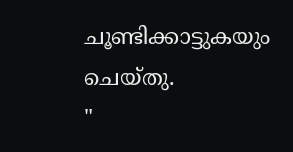ചൂണ്ടിക്കാട്ടുകയും ചെയ്തു.
"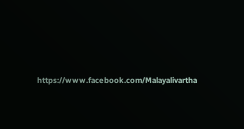https://www.facebook.com/Malayalivartha